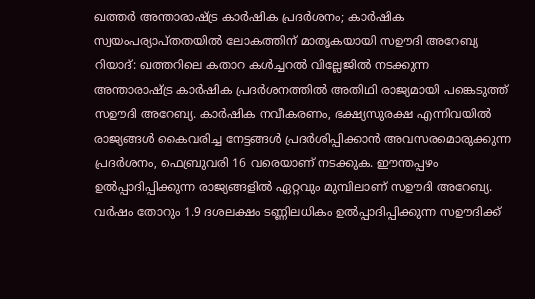ഖത്തർ അന്താരാഷ്ട്ര കാർഷിക പ്രദർശനം; കാർഷിക സ്വയംപര്യാപ്തതയിൽ ലോകത്തിന് മാതൃകയായി സഊദി അറേബ്യ
റിയാദ്: ഖത്തറിലെ കതാറ കൾച്ചറൽ വില്ലേജിൽ നടക്കുന്ന അന്താരാഷ്ട്ര കാർഷിക പ്രദർശനത്തിൽ അതിഥി രാജ്യമായി പങ്കെടുത്ത് സഊദി അറേബ്യ. കാർഷിക നവീകരണം, ഭക്ഷ്യസുരക്ഷ എന്നിവയിൽ രാജ്യങ്ങൾ കൈവരിച്ച നേട്ടങ്ങൾ പ്രദർശിപ്പിക്കാൻ അവസരമൊരുക്കുന്ന പ്രദർശനം, ഫെബ്രുവരി 16 വരെയാണ് നടക്കുക. ഈന്തപ്പഴം ഉൽപ്പാദിപ്പിക്കുന്ന രാജ്യങ്ങളിൽ ഏറ്റവും മുമ്പിലാണ് സഊദി അറേബ്യ. വർഷം തോറും 1.9 ദശലക്ഷം ടണ്ണിലധികം ഉൽപ്പാദിപ്പിക്കുന്ന സഊദിക്ക്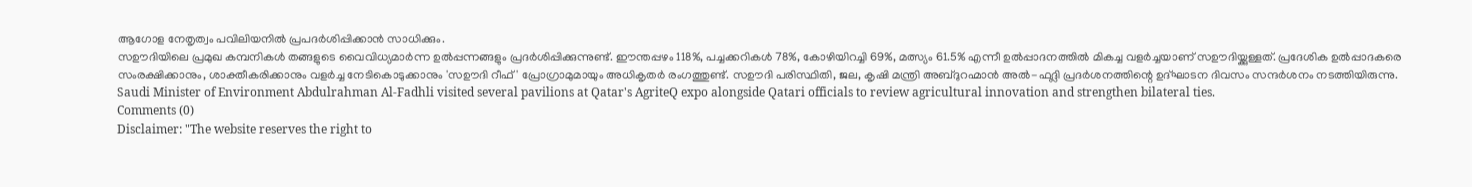ആഗോള നേതൃത്വം പവിലിയനിൽ പ്രപദർശിപ്പിക്കാൻ സാധിക്കും.
സഊദിയിലെ പ്രമുഖ കമ്പനികൾ തങ്ങളുടെ വൈവിധ്യമാർന്ന ഉൽപ്പന്നങ്ങളും പ്രദർശിപ്പിക്കുന്നുണ്ട്. ഈന്തപ്പഴം 118%, പച്ചക്കറികൾ 78%, കോഴിയിറച്ചി 69%, മത്സ്യം 61.5% എന്നീ ഉൽപ്പാദനത്തിൽ മികച്ച വളർച്ചയാണ് സഊദിയ്ക്കുള്ളത്. പ്രദേശിക ഉൽപ്പാദകരെ സംരക്ഷിക്കാനും, ശാക്തീകരിക്കാനും വളർച്ച നേടികൊടുക്കാനും 'സഊദി റീഫ്' പ്രോഗ്രാമുമായും അധികൃതർ രംഗത്തുണ്ട്. സഊദി പരിസ്ഥിതി, ജല, കൃഷി മന്ത്രി അബ്ദുറഹ്മാൻ അൽ-ഫദ്ലി പ്രദർശനത്തിന്റെ ഉദ്ഘാടന ദിവസം സന്ദർശനം നടത്തിയിരുന്നു.
Saudi Minister of Environment Abdulrahman Al-Fadhli visited several pavilions at Qatar's AgriteQ expo alongside Qatari officials to review agricultural innovation and strengthen bilateral ties.
Comments (0)
Disclaimer: "The website reserves the right to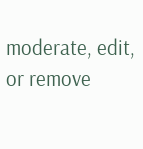moderate, edit, or remove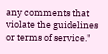any comments that violate the guidelines or terms of service."